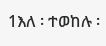1እለ ፡ ተወከሉ ፡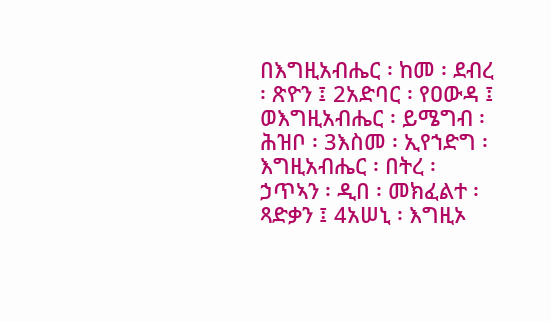በእግዚአብሔር ፡ ከመ ፡ ደብረ ፡ ጽዮን ፤ 2አድባር ፡ የዐውዳ ፤ ወእግዚአብሔር ፡ ይሜግብ ፡ ሕዝቦ ፡ 3እስመ ፡ ኢየኀድግ ፡ እግዚአብሔር ፡ በትረ ፡ ኃጥኣን ፡ ዲበ ፡ መክፈልተ ፡ ጻድቃን ፤ 4አሠኒ ፡ እግዚኦ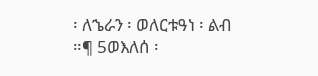፡ ለኄራን ፡ ወለርቱዓነ ፡ ልብ ።¶ 5ወእለሰ ፡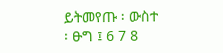ይትመየጡ ፡ ውስተ ፡ ፁግ ፤ 6 7 8